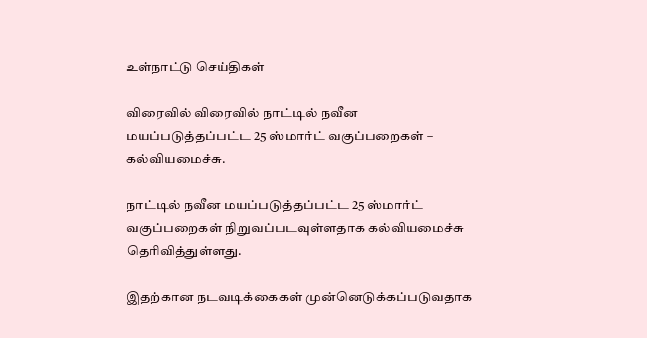உள்நாட்டு செய்திகள்

விரைவில் விரைவில் நாட்டில் நவீன மயப்படுத்தப்பட்ட 25 ஸ்மார்ட் வகுப்பறைகள் – கல்வியமைச்சு.

நாட்டில் நவீன மயப்படுத்தப்பட்ட 25 ஸ்மார்ட் வகுப்பறைகள் நிறுவப்படவுள்ளதாக கல்வியமைச்சு தெரிவித்துள்ளது.

இதற்கான நடவடிக்கைகள் முன்னெடுக்கப்படுவதாக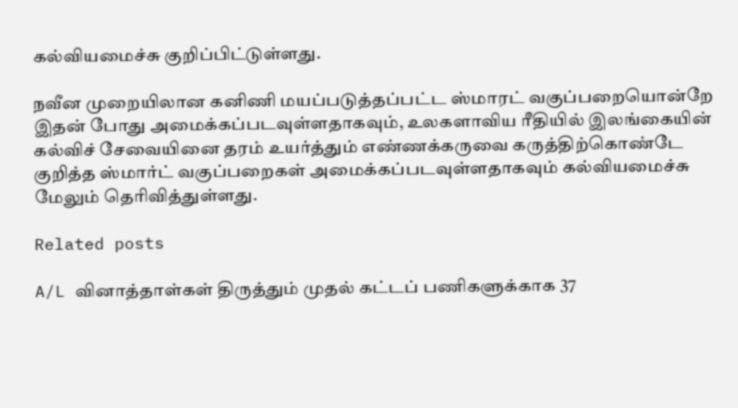கல்வியமைச்சு குறிப்பிட்டுள்ளது.

நவீன முறையிலான கனிணி மயப்படுத்தப்பட்ட ஸ்மாரட் வகுப்பறையொன்றே இதன் போது அமைக்கப்படவுள்ளதாகவும், உலகளாவிய ரீதியில் இலங்கையின் கல்விச் சேவையினை தரம் உயர்த்தும் எண்ணக்கருவை கருத்திற்கொண்டே குறித்த ஸ்மார்ட் வகுப்பறைகள் அமைக்கப்படவுள்ளதாகவும் கல்வியமைச்சு மேலும் தெரிவித்துள்ளது.

Related posts

A/L வினாத்தாள்கள் திருத்தும் முதல் கட்டப் பணிகளுக்காக 37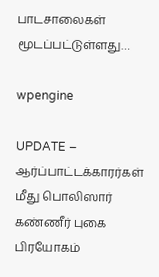பாடசாலைகள் மூடப்பட்டுள்ளது…

wpengine

UPDATE – ஆர்ப்பாட்டக்காரர்கள் மீது பொலிஸார் கண்ணீர் புகை பிரயோகம்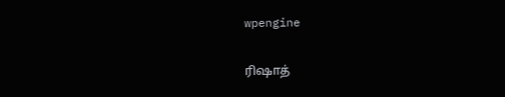wpengine

ரிஷாத்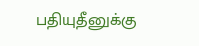பதியுதீனுக்கு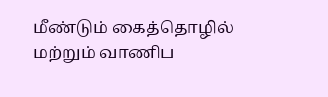மீண்டும் கைத்தொழில் மற்றும் வாணிப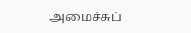அமைச்சுப்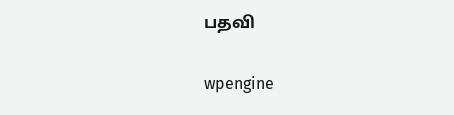பதவி

wpengine